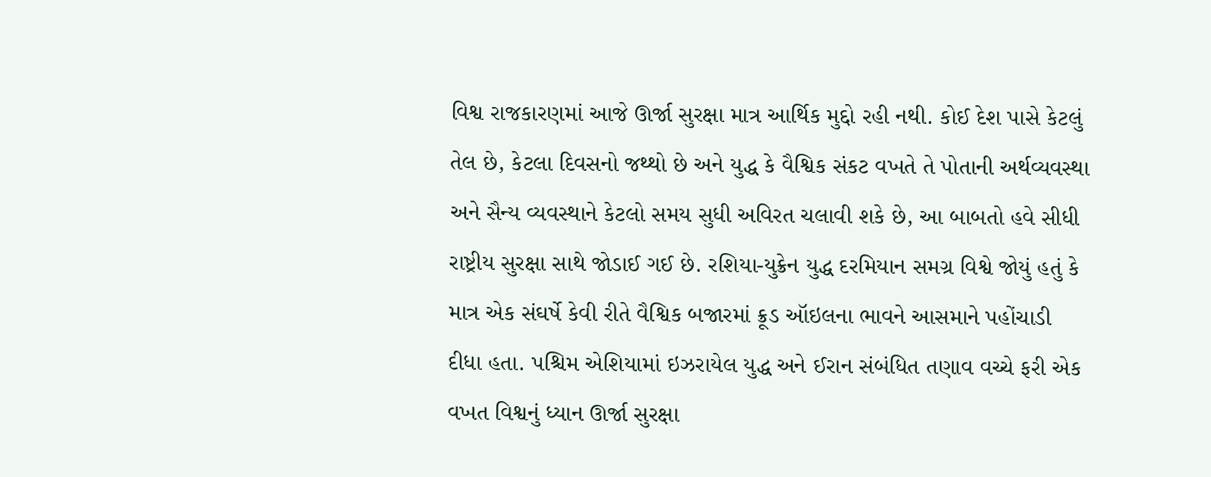વિશ્વ રાજકારણમાં આજે ઊર્જા સુરક્ષા માત્ર આર્થિક મુદ્દો રહી નથી. કોઈ દેશ પાસે કેટલું તેલ છે, કેટલા દિવસનો જથ્થો છે અને યુદ્ધ કે વૈશ્વિક સંકટ વખતે તે પોતાની અર્થવ્યવસ્થા અને સૈન્ય વ્યવસ્થાને કેટલો સમય સુધી અવિરત ચલાવી શકે છે, આ બાબતો હવે સીધી રાષ્ટ્રીય સુરક્ષા સાથે જોડાઈ ગઈ છે. રશિયા-યુક્રેન યુદ્ધ દરમિયાન સમગ્ર વિશ્વે જોયું હતું કે માત્ર એક સંઘર્ષે કેવી રીતે વૈશ્વિક બજારમાં ક્રૂડ ઑઇલના ભાવને આસમાને પહોંચાડી દીધા હતા. પશ્ચિમ એશિયામાં ઇઝરાયેલ યુદ્ધ અને ઈરાન સંબંધિત તણાવ વચ્ચે ફરી એક વખત વિશ્વનું ધ્યાન ઊર્જા સુરક્ષા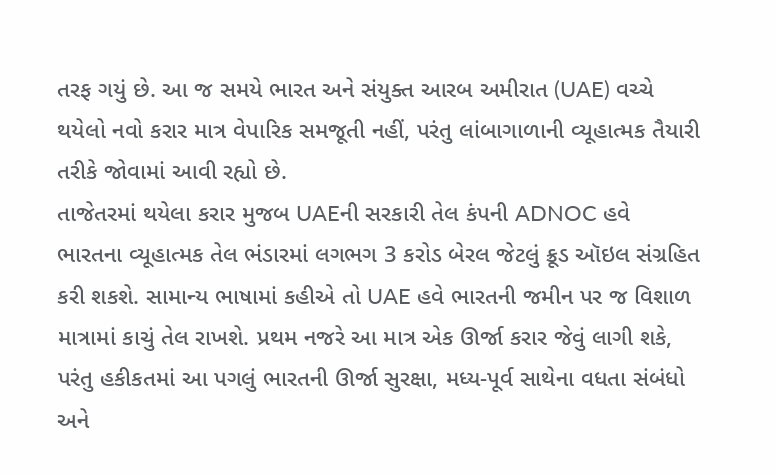તરફ ગયું છે. આ જ સમયે ભારત અને સંયુક્ત આરબ અમીરાત (UAE) વચ્ચે થયેલો નવો કરાર માત્ર વેપારિક સમજૂતી નહીં, પરંતુ લાંબાગાળાની વ્યૂહાત્મક તૈયારી તરીકે જોવામાં આવી રહ્યો છે.
તાજેતરમાં થયેલા કરાર મુજબ UAEની સરકારી તેલ કંપની ADNOC હવે ભારતના વ્યૂહાત્મક તેલ ભંડારમાં લગભગ 3 કરોડ બેરલ જેટલું ક્રૂડ ઑઇલ સંગ્રહિત કરી શકશે. સામાન્ય ભાષામાં કહીએ તો UAE હવે ભારતની જમીન પર જ વિશાળ માત્રામાં કાચું તેલ રાખશે. પ્રથમ નજરે આ માત્ર એક ઊર્જા કરાર જેવું લાગી શકે, પરંતુ હકીકતમાં આ પગલું ભારતની ઊર્જા સુરક્ષા, મધ્ય-પૂર્વ સાથેના વધતા સંબંધો અને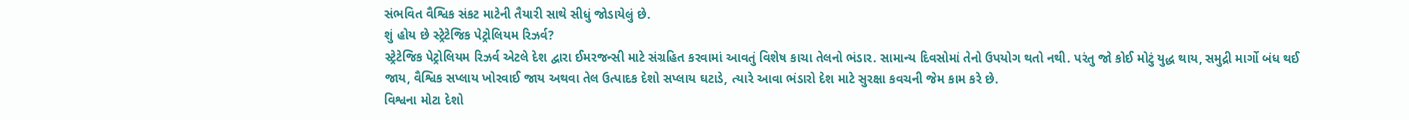સંભવિત વૈશ્વિક સંકટ માટેની તૈયારી સાથે સીધું જોડાયેલું છે.
શું હોય છે સ્ટ્રેટેજિક પેટ્રોલિયમ રિઝર્વ?
સ્ટ્રેટેજિક પેટ્રોલિયમ રિઝર્વ એટલે દેશ દ્વારા ઈમરજન્સી માટે સંગ્રહિત કરવામાં આવતું વિશેષ કાચા તેલનો ભંડાર. સામાન્ય દિવસોમાં તેનો ઉપયોગ થતો નથી. પરંતુ જો કોઈ મોટું યુદ્ધ થાય, સમુદ્રી માર્ગો બંધ થઈ જાય, વૈશ્વિક સપ્લાય ખોરવાઈ જાય અથવા તેલ ઉત્પાદક દેશો સપ્લાય ઘટાડે, ત્યારે આવા ભંડારો દેશ માટે સુરક્ષા કવચની જેમ કામ કરે છે.
વિશ્વના મોટા દેશો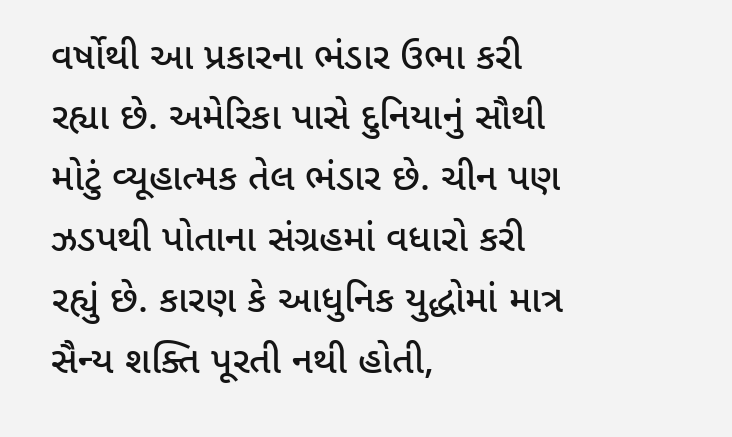વર્ષોથી આ પ્રકારના ભંડાર ઉભા કરી રહ્યા છે. અમેરિકા પાસે દુનિયાનું સૌથી મોટું વ્યૂહાત્મક તેલ ભંડાર છે. ચીન પણ ઝડપથી પોતાના સંગ્રહમાં વધારો કરી રહ્યું છે. કારણ કે આધુનિક યુદ્ધોમાં માત્ર સૈન્ય શક્તિ પૂરતી નથી હોતી,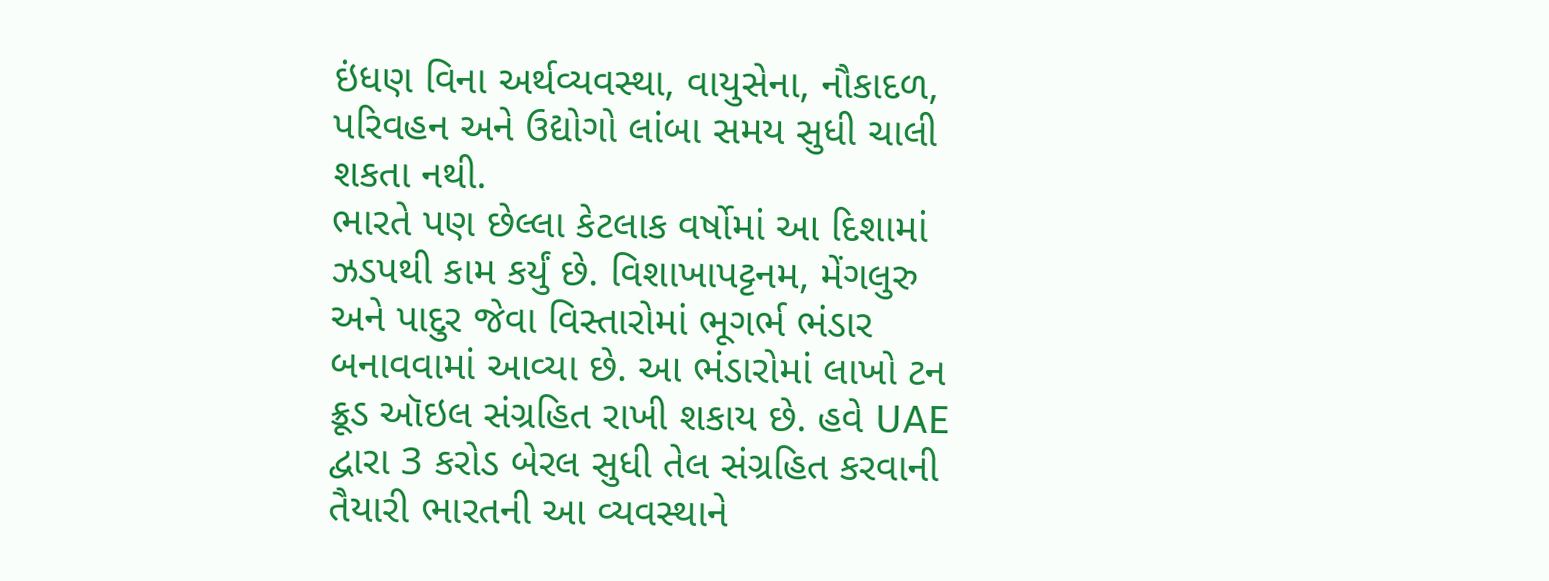ઇંધણ વિના અર્થવ્યવસ્થા, વાયુસેના, નૌકાદળ, પરિવહન અને ઉદ્યોગો લાંબા સમય સુધી ચાલી શકતા નથી.
ભારતે પણ છેલ્લા કેટલાક વર્ષોમાં આ દિશામાં ઝડપથી કામ કર્યું છે. વિશાખાપટ્ટનમ, મેંગલુરુ અને પાદુર જેવા વિસ્તારોમાં ભૂગર્ભ ભંડાર બનાવવામાં આવ્યા છે. આ ભંડારોમાં લાખો ટન ક્રૂડ ઑઇલ સંગ્રહિત રાખી શકાય છે. હવે UAE દ્વારા 3 કરોડ બેરલ સુધી તેલ સંગ્રહિત કરવાની તૈયારી ભારતની આ વ્યવસ્થાને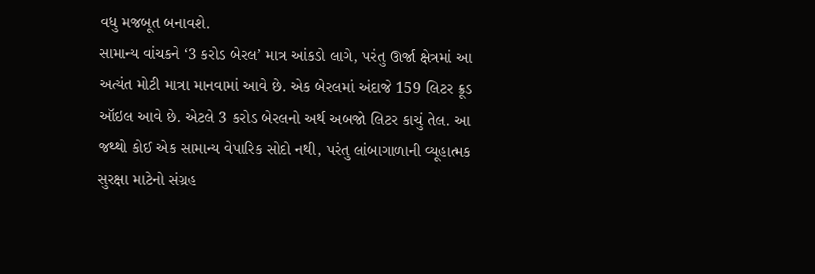વધુ મજબૂત બનાવશે.
સામાન્ય વાંચકને ‘3 કરોડ બેરલ’ માત્ર આંકડો લાગે, પરંતુ ઊર્જા ક્ષેત્રમાં આ અત્યંત મોટી માત્રા માનવામાં આવે છે. એક બેરલમાં અંદાજે 159 લિટર ક્રૂડ ઑઇલ આવે છે. એટલે 3 કરોડ બેરલનો અર્થ અબજો લિટર કાચું તેલ. આ જથ્થો કોઈ એક સામાન્ય વેપારિક સોદો નથી, પરંતુ લાંબાગાળાની વ્યૂહાત્મક સુરક્ષા માટેનો સંગ્રહ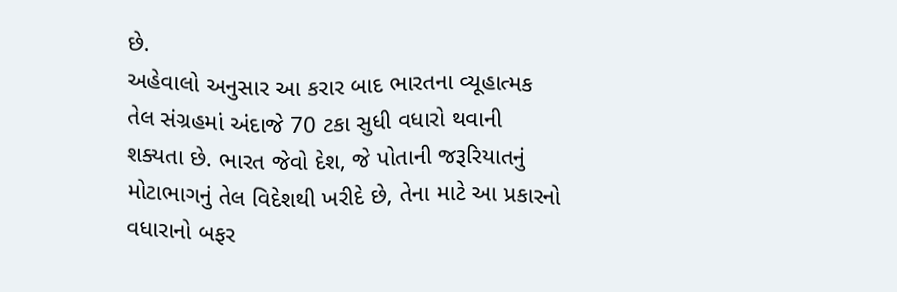છે.
અહેવાલો અનુસાર આ કરાર બાદ ભારતના વ્યૂહાત્મક તેલ સંગ્રહમાં અંદાજે 70 ટકા સુધી વધારો થવાની શક્યતા છે. ભારત જેવો દેશ, જે પોતાની જરૂરિયાતનું મોટાભાગનું તેલ વિદેશથી ખરીદે છે, તેના માટે આ પ્રકારનો વધારાનો બફર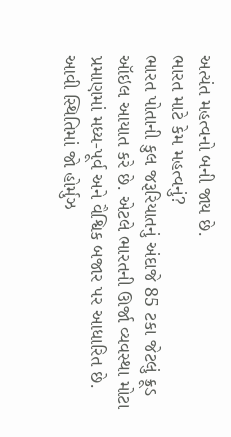અત્યંત મહત્વનો બની જાય છે.
ભારત માટે કેમ મહત્વનું?
ભારત પોતાની કુલ જરૂરિયાતનું અંદાજે 85 ટકા જેટલું ક્રૂડ ઑઇલ આયાત કરે છે. એટલે ભારતની ઊર્જા વ્યવસ્થા મોટા પ્રમાણમાં મધ્ય-પૂર્વ અને વૈશ્વિક બજાર પર આધારિત છે. આવી સ્થિતિમાં જો હોર્મુઝ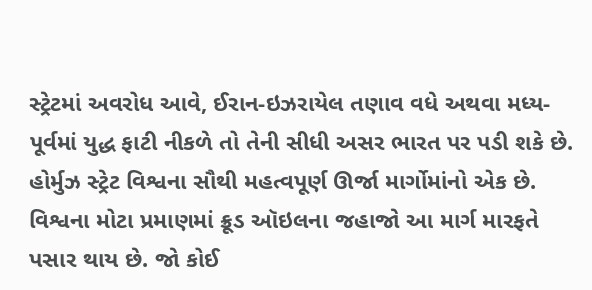સ્ટ્રેટમાં અવરોધ આવે, ઈરાન-ઇઝરાયેલ તણાવ વધે અથવા મધ્ય-પૂર્વમાં યુદ્ધ ફાટી નીકળે તો તેની સીધી અસર ભારત પર પડી શકે છે.
હોર્મુઝ સ્ટ્રેટ વિશ્વના સૌથી મહત્વપૂર્ણ ઊર્જા માર્ગોમાંનો એક છે. વિશ્વના મોટા પ્રમાણમાં ક્રૂડ ઑઇલના જહાજો આ માર્ગ મારફતે પસાર થાય છે. જો કોઈ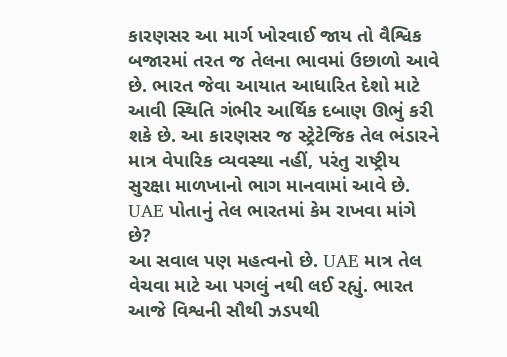કારણસર આ માર્ગ ખોરવાઈ જાય તો વૈશ્વિક બજારમાં તરત જ તેલના ભાવમાં ઉછાળો આવે છે. ભારત જેવા આયાત આધારિત દેશો માટે આવી સ્થિતિ ગંભીર આર્થિક દબાણ ઊભું કરી શકે છે. આ કારણસર જ સ્ટ્રેટેજિક તેલ ભંડારને માત્ર વેપારિક વ્યવસ્થા નહીં, પરંતુ રાષ્ટ્રીય સુરક્ષા માળખાનો ભાગ માનવામાં આવે છે.
UAE પોતાનું તેલ ભારતમાં કેમ રાખવા માંગે છે?
આ સવાલ પણ મહત્વનો છે. UAE માત્ર તેલ વેચવા માટે આ પગલું નથી લઈ રહ્યું. ભારત આજે વિશ્વની સૌથી ઝડપથી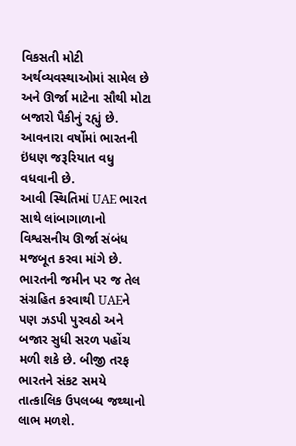વિકસતી મોટી અર્થવ્યવસ્થાઓમાં સામેલ છે અને ઊર્જા માટેના સૌથી મોટા બજારો પૈકીનું રહ્યું છે. આવનારા વર્ષોમાં ભારતની ઇંધણ જરૂરિયાત વધુ વધવાની છે.
આવી સ્થિતિમાં UAE ભારત સાથે લાંબાગાળાનો વિશ્વસનીય ઊર્જા સંબંધ મજબૂત કરવા માંગે છે. ભારતની જમીન પર જ તેલ સંગ્રહિત કરવાથી UAEને પણ ઝડપી પુરવઠો અને બજાર સુધી સરળ પહોંચ મળી શકે છે. બીજી તરફ ભારતને સંકટ સમયે તાત્કાલિક ઉપલબ્ધ જથ્થાનો લાભ મળશે.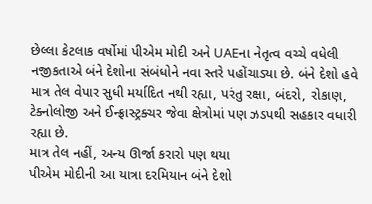છેલ્લા કેટલાક વર્ષોમાં પીએમ મોદી અને UAEના નેતૃત્વ વચ્ચે વધેલી નજીકતાએ બંને દેશોના સંબંધોને નવા સ્તરે પહોંચાડ્યા છે. બંને દેશો હવે માત્ર તેલ વેપાર સુધી મર્યાદિત નથી રહ્યા, પરંતુ રક્ષા, બંદરો, રોકાણ, ટેક્નોલોજી અને ઈન્ફ્રાસ્ટ્રક્ચર જેવા ક્ષેત્રોમાં પણ ઝડપથી સહકાર વધારી રહ્યા છે.
માત્ર તેલ નહીં, અન્ય ઊર્જા કરારો પણ થયા
પીએમ મોદીની આ યાત્રા દરમિયાન બંને દેશો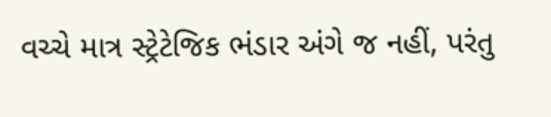વચ્ચે માત્ર સ્ટ્રેટેજિક ભંડાર અંગે જ નહીં, પરંતુ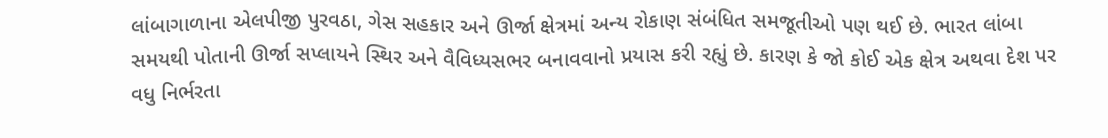લાંબાગાળાના એલપીજી પુરવઠા, ગેસ સહકાર અને ઊર્જા ક્ષેત્રમાં અન્ય રોકાણ સંબંધિત સમજૂતીઓ પણ થઈ છે. ભારત લાંબા સમયથી પોતાની ઊર્જા સપ્લાયને સ્થિર અને વૈવિધ્યસભર બનાવવાનો પ્રયાસ કરી રહ્યું છે. કારણ કે જો કોઈ એક ક્ષેત્ર અથવા દેશ પર વધુ નિર્ભરતા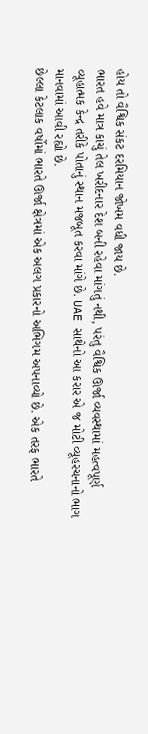હોય તો વૈશ્વિક સંકટ દરમિયાન જોખમ વધી જાય છે.
ભારત હવે માત્ર કાચું તેલ ખરીદનાર દેશ બની રહેવા માંગતું નથી, પરંતુ વૈશ્વિક ઊર્જા વ્યવસ્થામાં મહત્વપૂર્ણ વ્યૂહાત્મક કેન્દ્ર તરીકે પોતાનું સ્થાન મજબૂત કરવા માંગે છે. UAE સાથેનો આ કરાર એ જ મોટી વ્યૂહરચનાનો ભાગ માનવામાં આવી રહ્યો છે.
છેલ્લા કેટલાક વર્ષોમાં ભારતે ઊર્જા ક્ષેત્રમાં એક અલગ પ્રકારનો અભિગમ અપનાવ્યો છે. એક તરફ ભારતે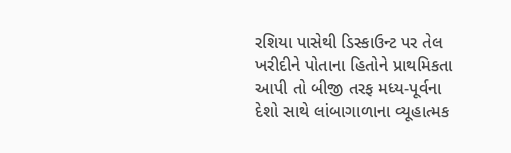રશિયા પાસેથી ડિસ્કાઉન્ટ પર તેલ ખરીદીને પોતાના હિતોને પ્રાથમિકતા આપી તો બીજી તરફ મધ્ય-પૂર્વના દેશો સાથે લાંબાગાળાના વ્યૂહાત્મક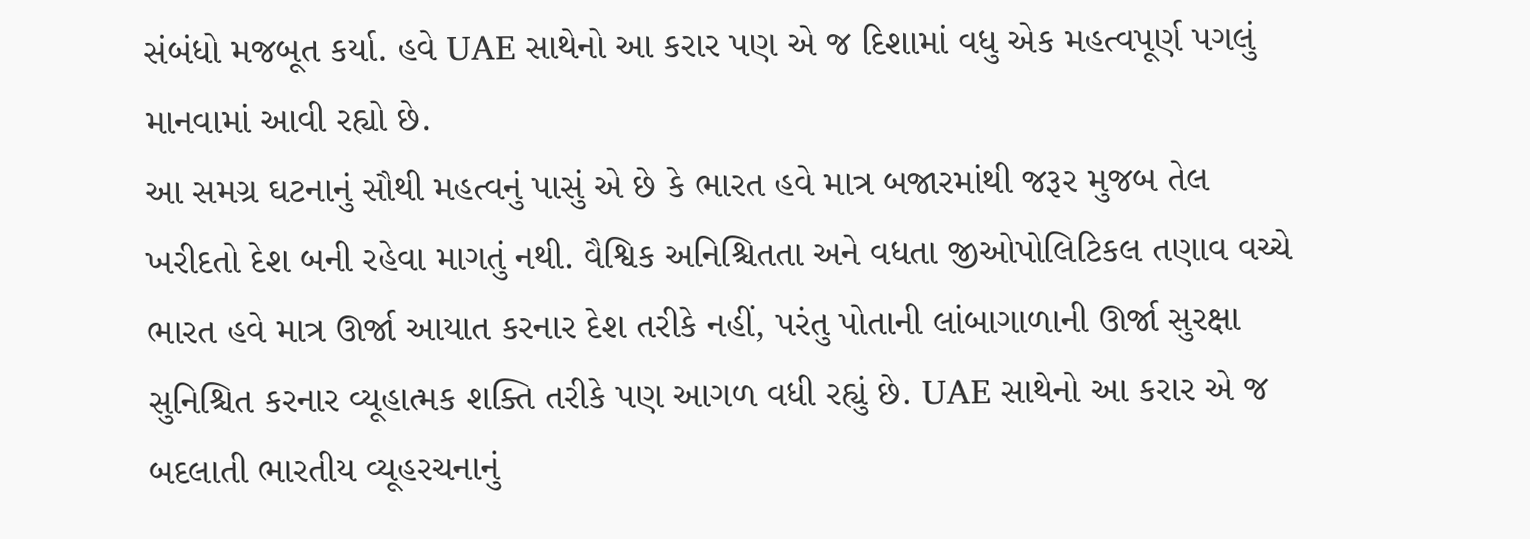સંબંધો મજબૂત કર્યા. હવે UAE સાથેનો આ કરાર પણ એ જ દિશામાં વધુ એક મહત્વપૂર્ણ પગલું માનવામાં આવી રહ્યો છે.
આ સમગ્ર ઘટનાનું સૌથી મહત્વનું પાસું એ છે કે ભારત હવે માત્ર બજારમાંથી જરૂર મુજબ તેલ ખરીદતો દેશ બની રહેવા માગતું નથી. વૈશ્વિક અનિશ્ચિતતા અને વધતા જીઓપોલિટિકલ તણાવ વચ્ચે ભારત હવે માત્ર ઊર્જા આયાત કરનાર દેશ તરીકે નહીં, પરંતુ પોતાની લાંબાગાળાની ઊર્જા સુરક્ષા સુનિશ્ચિત કરનાર વ્યૂહાત્મક શક્તિ તરીકે પણ આગળ વધી રહ્યું છે. UAE સાથેનો આ કરાર એ જ બદલાતી ભારતીય વ્યૂહરચનાનું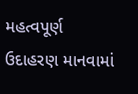મહત્વપૂર્ણ ઉદાહરણ માનવામાં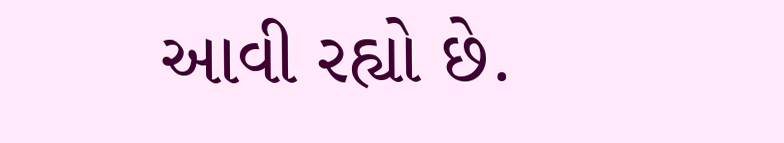આવી રહ્યો છે.